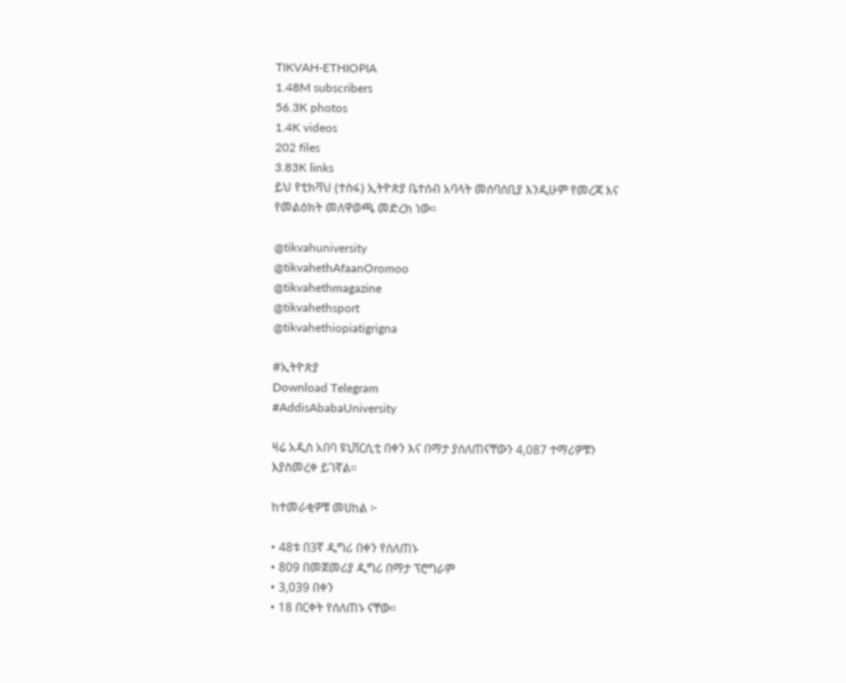TIKVAH-ETHIOPIA
1.48M subscribers
56.3K photos
1.4K videos
202 files
3.83K links
ይህ የቲክቫህ (ተስፋ) ኢትዮጵያ ቤተሰብ አባላት መሰባሰቢያ እንዲሁም የመረጃ እና የመልዕክት መለዋወጫ መድረክ ነው።

@tikvahuniversity
@tikvahethAfaanOromoo
@tikvahethmagazine
@tikvahethsport
@tikvahethiopiatigrigna

#ኢትዮጵያ
Download Telegram
#AddisAbabaUniversity

ዛሬ አዲስ አበባ ዩኒቨርሲቲ በቀን እና በማታ ያሰለጠናቸውን 4,087 ተማሪዎቹን እያስመረቀ ይገኛል።

ከተመራቂዎቹ መሀከል ፦

• 48ቱ በ3ኛ ዲግሪ በቀን የሰለጠኑ
• 809 በመጀመሪያ ዲግሪ በማታ ፕሮግራም
• 3,039 በቀን
• 18 በርቀት የሰለጠኑ ናቸው።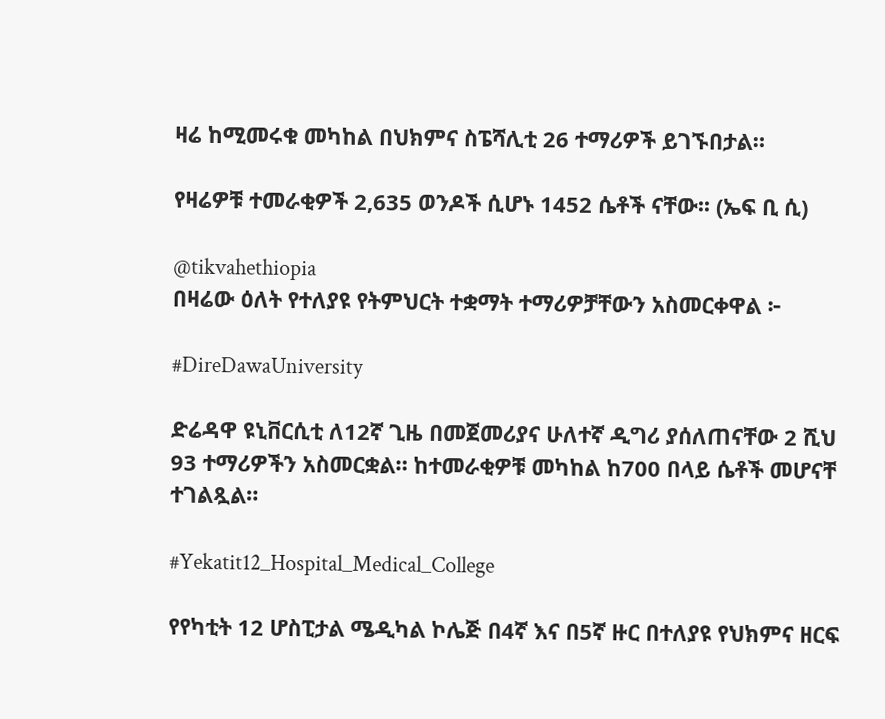ዛሬ ከሚመሩቁ መካከል በህክምና ስፔሻሊቲ 26 ተማሪዎች ይገኙበታል።

የዛሬዎቹ ተመራቂዎች 2,635 ወንዶች ሲሆኑ 1452 ሴቶች ናቸው፡፡ (ኤፍ ቢ ሲ)

@tikvahethiopia
በዛሬው ዕለት የተለያዩ የትምህርት ተቋማት ተማሪዎቻቸውን አስመርቀዋል ፦

#DireDawaUniversity

ድሬዳዋ ዩኒቨርሲቲ ለ12ኛ ጊዜ በመጀመሪያና ሁለተኛ ዲግሪ ያሰለጠናቸው 2 ሺህ 93 ተማሪዎችን አስመርቋል። ከተመራቂዎቹ መካከል ከ700 በላይ ሴቶች መሆናቸ ተገልጿል።

#Yekatit12_Hospital_Medical_College

የየካቲት 12 ሆስፒታል ሜዲካል ኮሌጅ በ4ኛ እና በ5ኛ ዙር በተለያዩ የህክምና ዘርፍ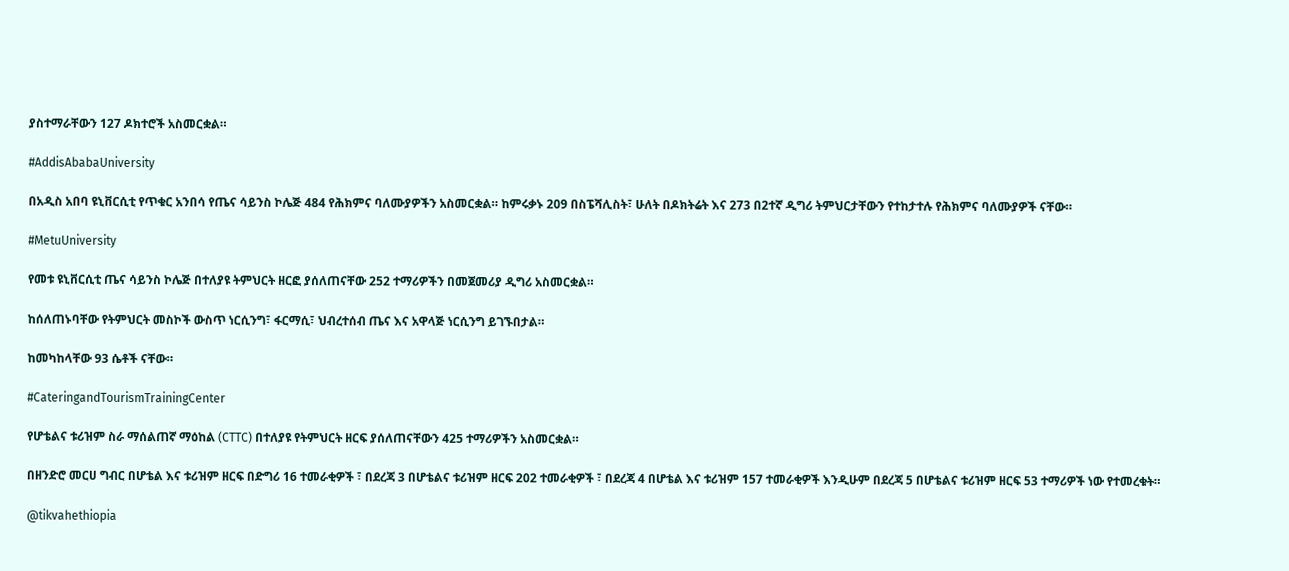ያስተማራቸውን 127 ዶክተሮች አስመርቋል።

#AddisAbabaUniversity

በአዲስ አበባ ዩኒቨርሲቲ የጥቁር አንበሳ የጤና ሳይንስ ኮሌጅ 484 የሕክምና ባለሙያዎችን አስመርቋል። ከምሩቃኑ 209 በስፔሻሊስት፣ ሁለት በዶክትሬት እና 273 በ2ተኛ ዲግሪ ትምህርታቸውን የተከታተሉ የሕክምና ባለሙያዎች ናቸው።

#MetuUniversity

የመቱ ዩኒቨርሲቲ ጤና ሳይንስ ኮሌጅ በተለያዩ ትምህርት ዘርፎ ያሰለጠናቸው 252 ተማሪዎችን በመጀመሪያ ዲግሪ አስመርቋል።

ከሰለጠኑባቸው የትምህርት መስኮች ውስጥ ነርሲንግ፣ ፋርማሲ፣ ህብረተሰብ ጤና እና አዋላጅ ነርሲንግ ይገኙበታል።

ከመካከላቸው 93 ሴቶች ናቸው።

#CateringandTourismTrainingCenter

የሆቴልና ቱሪዝም ስራ ማሰልጠኛ ማዕከል (CTTC) በተለያዩ የትምህርት ዘርፍ ያሰለጠናቸውን 425 ተማሪዎችን አስመርቋል።

በዘንድሮ መርሀ ግብር በሆቴል እና ቱሪዝም ዘርፍ በድግሪ 16 ተመራቂዎች ፣ በደረጃ 3 በሆቴልና ቱሪዝም ዘርፍ 202 ተመራቂዎች ፣ በደረጃ 4 በሆቴል እና ቱሪዝም 157 ተመራቂዎች እንዲሁም በደረጃ 5 በሆቴልና ቱሪዝም ዘርፍ 53 ተማሪዎች ነው የተመረቁት።

@tikvahethiopia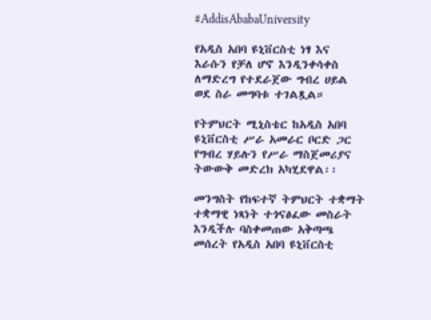#AddisAbabaUniversity

የአዲስ አበባ ዩኒቨርስቲ ነፃ እና እራሱን የቻለ ሆኖ እንዲንቀሳቀስ ለማድረግ የተደራጀው ግብረ ሀይል ወደ ስራ መግባቱ ተገልጿል።

የትምህርት ሚኒስቴር ከአዲስ አበባ ዩኒቨርስቲ ሥራ አመራር ቦርድ ጋር የግብረ ሃይሉን የሥራ ማስጀመሪያና ትውውቅ መድረክ አካሂደዋል፡፡

መንግስት የከፍተኛ ትምህርት ተቋማት ተቋማዊ ነጻነት ተጎናፅፈው መስራት እንዲችሉ ባስቀመጠው አቅጣጫ መሰረት የአዲስ አበባ ዩኒቨርስቲ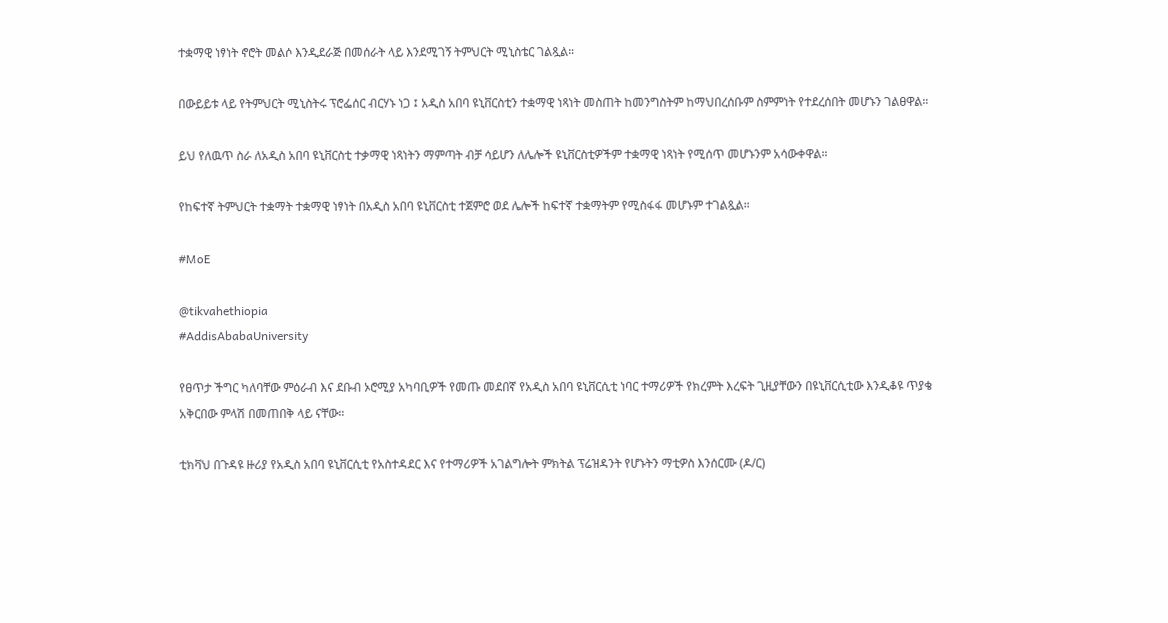ተቋማዊ ነፃነት ኖሮት መልሶ እንዲደራጅ በመሰራት ላይ እንደሚገኝ ትምህርት ሚኒስቴር ገልጿል።

በውይይቱ ላይ የትምህርት ሚኒስትሩ ፕሮፌሰር ብርሃኑ ነጋ ፤ አዲስ አበባ ዩኒቨርስቲን ተቋማዊ ነጻነት መስጠት ከመንግስትም ከማህበረሰቡም ስምምነት የተደረሰበት መሆኑን ገልፀዋል።

ይህ የለዉጥ ስራ ለአዲስ አበባ ዩኒቨርስቲ ተቃማዊ ነጻነትን ማምጣት ብቻ ሳይሆን ለሌሎች ዩኒቨርስቲዎችም ተቋማዊ ነጻነት የሚሰጥ መሆኑንም አሳውቀዋል።

የከፍተኛ ትምህርት ተቋማት ተቋማዊ ነፃነት በአዲስ አበባ ዩኒቨርስቲ ተጀምሮ ወደ ሌሎች ከፍተኛ ተቋማትም የሚስፋፋ መሆኑም ተገልጿል።

#MoE

@tikvahethiopia
#AddisAbabaUniversity

የፀጥታ ችግር ካለባቸው ምዕራብ እና ደቡብ ኦሮሚያ አካባቢዎች የመጡ መደበኛ የአዲስ አበባ ዩኒቨርሲቲ ነባር ተማሪዎች የክረምት እረፍት ጊዚያቸውን በዩኒቨርሲቲው እንዲቆዩ ጥያቄ አቅርበው ምላሽ በመጠበቅ ላይ ናቸው።

ቲክቫህ በጉዳዩ ዙሪያ የአዲስ አበባ ዩኒቨርሲቲ የአስተዳደር እና የተማሪዎች አገልግሎት ምክትል ፕሬዝዳንት የሆኑትን ማቲዎስ እንሰርሙ (ዶ/ር)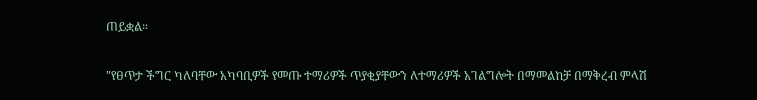ጠይቋል።

"የፀጥታ ችግር ካለባቸው አካባቢዎች የመጡ ተማሪዎች ጥያቂያቸውን ለተማሪዎች አገልግሎት በማመልከቻ በማቅረብ ምላሽ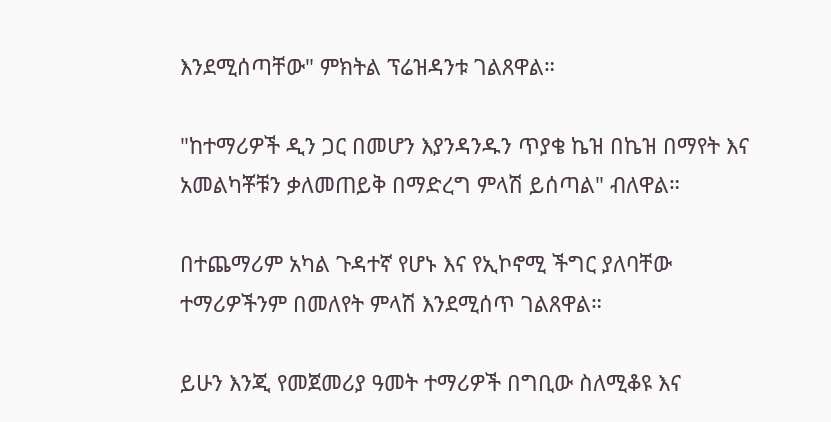እንደሚሰጣቸው" ምክትል ፕሬዝዳንቱ ገልጸዋል።

"ከተማሪዎች ዲን ጋር በመሆን እያንዳንዱን ጥያቄ ኬዝ በኬዝ በማየት እና አመልካቾቹን ቃለመጠይቅ በማድረግ ምላሽ ይሰጣል" ብለዋል።

በተጨማሪም አካል ጉዳተኛ የሆኑ እና የኢኮኖሚ ችግር ያለባቸው ተማሪዎችንም በመለየት ምላሽ እንደሚሰጥ ገልጸዋል።

ይሁን እንጂ የመጀመሪያ ዓመት ተማሪዎች በግቢው ስለሚቆዩ እና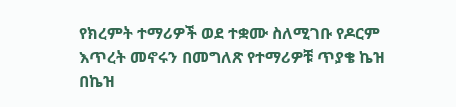የክረምት ተማሪዎች ወደ ተቋሙ ስለሚገቡ የዶርም እጥረት መኖሩን በመግለጽ የተማሪዎቹ ጥያቄ ኬዝ በኬዝ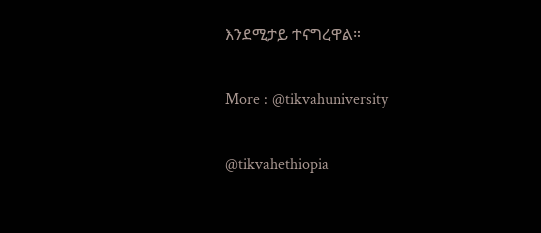እንደሚታይ ተናግረዋል።

More : @tikvahuniversity

@tikvahethiopia